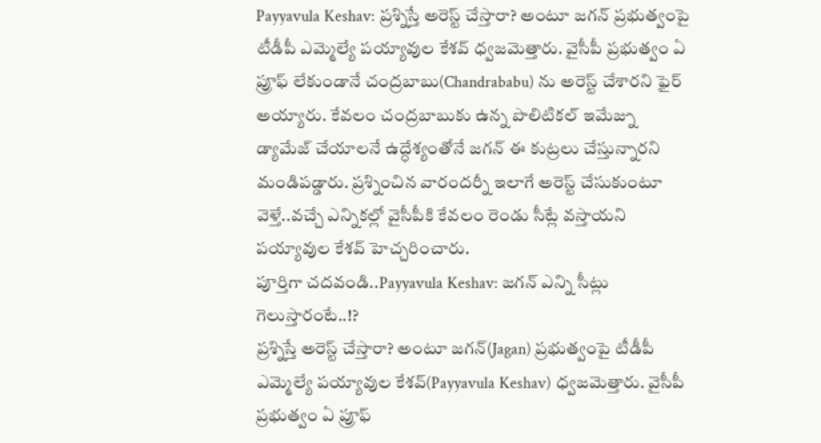Payyavula Keshav: ప్రశ్నిస్తే అరెస్ట్ చేస్తారా? అంటూ జగన్ ప్రభుత్వంపై టీడీపీ ఎమ్మెల్యే పయ్యావుల కేశవ్ ధ్వజమెత్తారు. వైసీపీ ప్రభుత్వం ఏ ప్రూఫ్ లేకుండానే చంద్రబాబు(Chandrababu) ను అరెస్ట్ చేశారని ఫైర్ అయ్యారు. కేవలం చంద్రబాబుకు ఉన్న పొలిటికల్ ఇమేజ్ను డ్యామేజ్ చేయాలనే ఉద్ధేశ్యంతోనే జగన్ ఈ కుట్రలు చేస్తున్నారని మండిపడ్డారు. ప్రశ్నించిన వారందర్నీ ఇలాగే అరెస్ట్ చేసుకుంటూ వెళ్తే..వచ్చే ఎన్నికల్లో వైసీపీకి కేవలం రెండు సీట్లే వస్తాయని పయ్యావుల కేశవ్ హెచ్చరించారు.
పూర్తిగా చదవండి..Payyavula Keshav: జగన్ ఎన్ని సీట్లు గెలుస్తారంటే..!?
ప్రశ్నిస్తే అరెస్ట్ చేస్తారా? అంటూ జగన్(Jagan) ప్రభుత్వంపై టీడీపీ ఎమ్మెల్యే పయ్యావుల కేశవ్(Payyavula Keshav) ధ్వజమెత్తారు. వైసీపీ ప్రభుత్వం ఏ ప్రూఫ్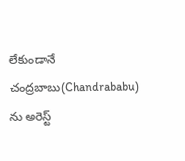లేకుండానే చంద్రబాబు(Chandrababu) ను అరెస్ట్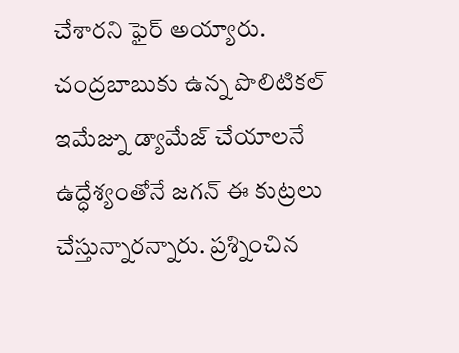చేశారని ఫైర్ అయ్యారు. చంద్రబాబుకు ఉన్న పొలిటికల్ ఇమేజ్ను డ్యామేజ్ చేయాలనే ఉద్ధేశ్యంతోనే జగన్ ఈ కుట్రలు చేస్తున్నారన్నారు. ప్రశ్నించిన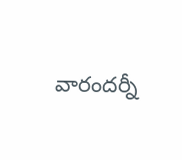వారందర్నీ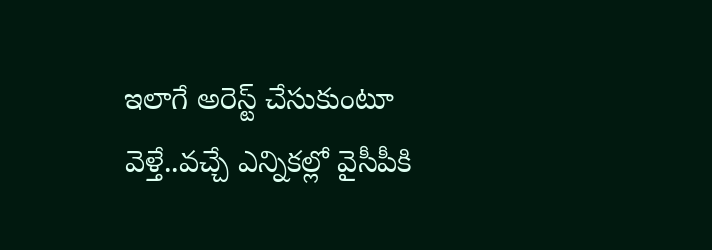ఇలాగే అరెస్ట్ చేసుకుంటూ వెళ్తే..వచ్చే ఎన్నికల్లో వైసీపీకి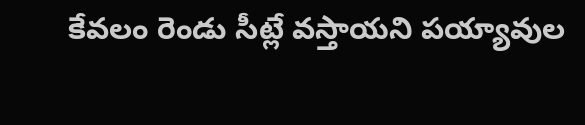కేవలం రెండు సీట్లే వస్తాయని పయ్యావుల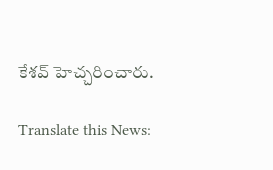కేశవ్ హెచ్చరించారు.

Translate this News: